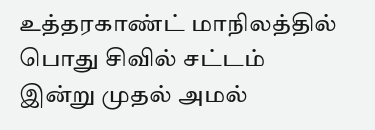உத்தரகாண்ட் மாநிலத்தில் பொது சிவில் சட்டம் இன்று முதல் அமல்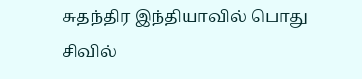சுதந்திர இந்தியாவில் பொது சிவில்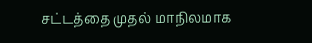சட்டத்தை முதல் மாநிலமாக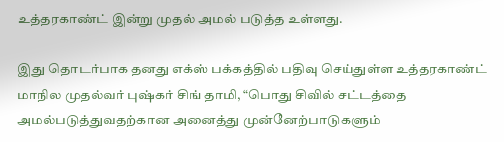உத்தரகாண்ட் இன்று முதல் அமல் படுத்த உள்ளது.

இது தொடர்பாக தனது எக்ஸ் பக்கத்தில் பதிவு செய்துள்ள உத்தரகாண்ட் மாநில முதல்வர் புஷ்கர் சிங் தாமி, “பொது சிவில் சட்டத்தை அமல்படுத்துவதற்கான அனைத்து முன்னேற்பாடுகளும்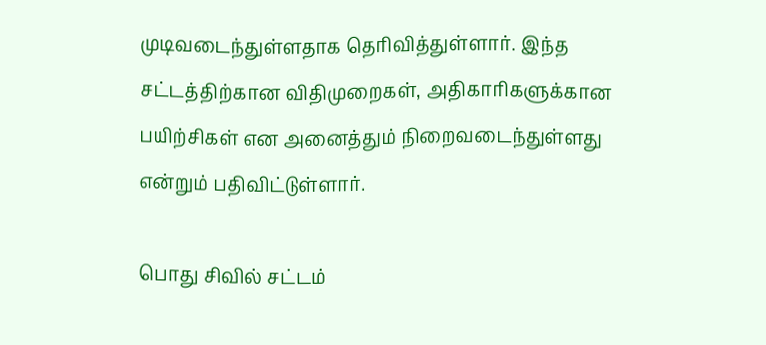முடிவடைந்துள்ளதாக தெரிவித்துள்ளார். இந்த சட்டத்திற்கான விதிமுறைகள், அதிகாரிகளுக்கான பயிற்சிகள் என அனைத்தும் நிறைவடைந்துள்ளது என்றும் பதிவிட்டுள்ளார்.

பொது சிவில் சட்டம்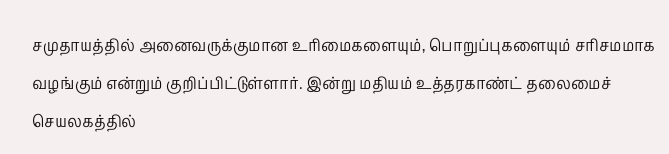சமுதாயத்தில் அனைவருக்குமான உரிமைகளையும், பொறுப்புகளையும் சரிசமமாக வழங்கும் என்றும் குறிப்பிட்டுள்ளார். இன்று மதியம் உத்தரகாண்ட் தலைமைச் செயலகத்தில்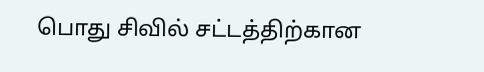பொது சிவில் சட்டத்திற்கான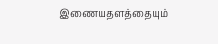இணையதளத்தையும்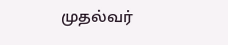முதல்வர்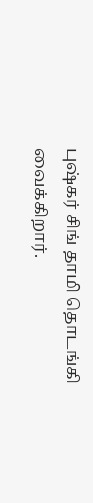புஷ்கர் சிங் தாமி தொடங்கி வைக்கிறார்.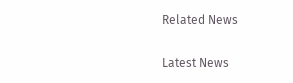Related News

Latest News